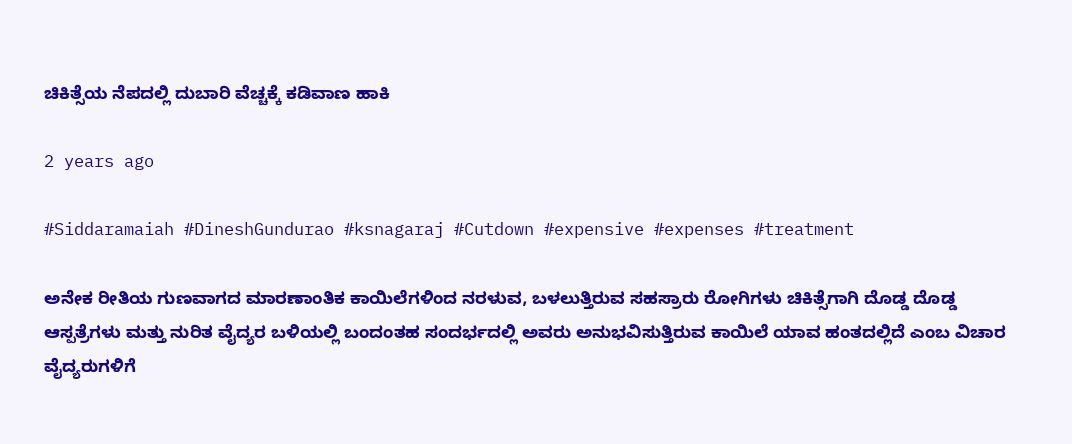ಚಿಕಿತ್ಸೆಯ ನೆಪದಲ್ಲಿ ದುಬಾರಿ ವೆಚ್ಚಕ್ಕೆ ಕಡಿವಾಣ ಹಾಕಿ

2 years ago

#Siddaramaiah #DineshGundurao #ksnagaraj #Cutdown #expensive #expenses #treatment

ಅನೇಕ ರೀತಿಯ ಗುಣವಾಗದ ಮಾರಣಾಂತಿಕ ಕಾಯಿಲೆಗಳಿಂದ ನರಳುವ, ಬಳಲುತ್ತಿರುವ ಸಹಸ್ರಾರು ರೋಗಿಗಳು ಚಿಕಿತ್ಸೆಗಾಗಿ ದೊಡ್ಡ ದೊಡ್ಡ ಆಸ್ಪತ್ರೆಗಳು ಮತ್ತು ನುರಿತ ವೈದ್ಯರ ಬಳಿಯಲ್ಲಿ ಬಂದಂತಹ ಸಂದರ್ಭದಲ್ಲಿ ಅವರು ಅನುಭವಿಸುತ್ತಿರುವ ಕಾಯಿಲೆ ಯಾವ ಹಂತದಲ್ಲಿದೆ ಎಂಬ ವಿಚಾರ ವೈದ್ಯರುಗಳಿಗೆ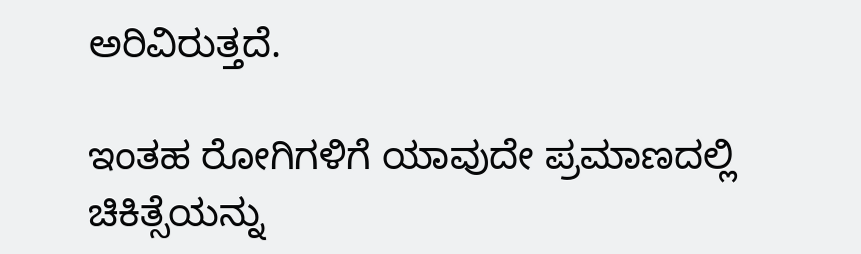ಅರಿವಿರುತ್ತದೆ.

ಇಂತಹ ರೋಗಿಗಳಿಗೆ ಯಾವುದೇ ಪ್ರಮಾಣದಲ್ಲಿ ಚಿಕಿತ್ಸೆಯನ್ನು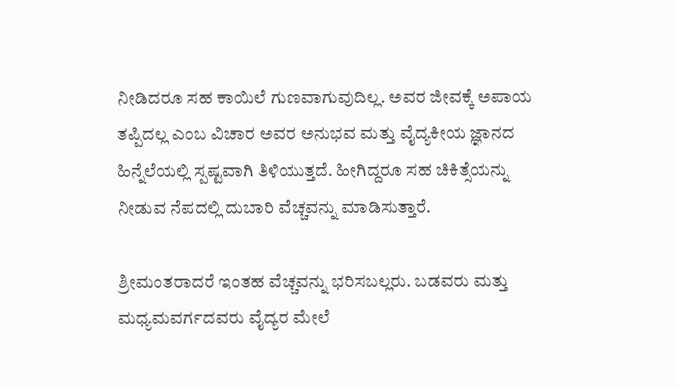ನೀಡಿದರೂ ಸಹ ಕಾಯಿಲೆ ಗುಣವಾಗುವುದಿಲ್ಲ. ಅವರ ಜೀವಕ್ಕೆ ಅಪಾಯ ತಪ್ಪಿದಲ್ಲ ಎಂಬ ವಿಚಾರ ಅವರ ಅನುಭವ ಮತ್ತು ವೈದ್ಯಕೀಯ ಜ್ಞಾನದ ಹಿನ್ನೆಲೆಯಲ್ಲಿ ಸ್ಪಷ್ಟವಾಗಿ ತಿಳಿಯುತ್ತದೆ. ಹೀಗಿದ್ದರೂ ಸಹ ಚಿಕಿತ್ಸೆಯನ್ನು ನೀಡುವ ನೆಪದಲ್ಲಿ ದುಬಾರಿ ವೆಚ್ಚವನ್ನು ಮಾಡಿಸುತ್ತಾರೆ.

ಶ್ರೀಮಂತರಾದರೆ ಇಂತಹ ವೆಚ್ಚವನ್ನು ಭರಿಸಬಲ್ಲರು. ಬಡವರು ಮತ್ತು ಮಧ್ಯಮವರ್ಗದವರು ವೈದ್ಯರ ಮೇಲೆ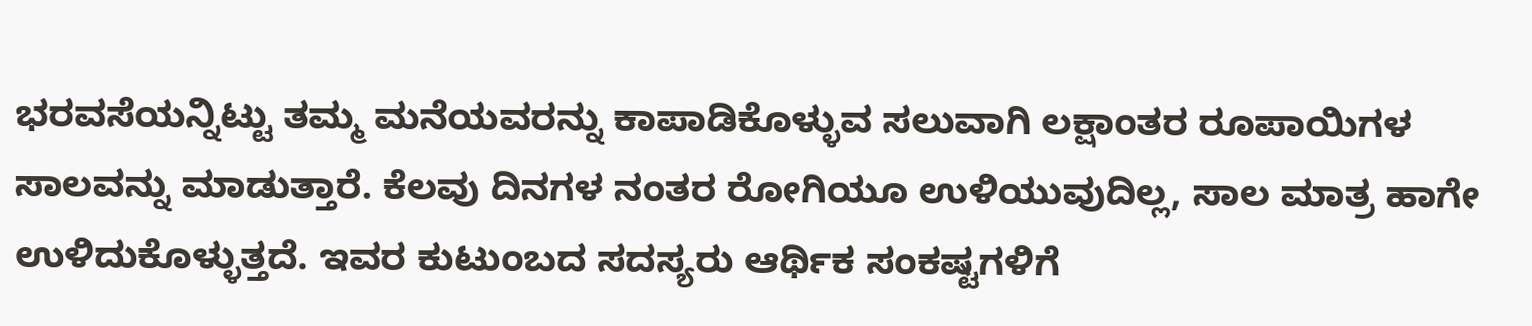ಭರವಸೆಯನ್ನಿಟ್ಟು ತಮ್ಮ ಮನೆಯವರನ್ನು ಕಾಪಾಡಿಕೊಳ್ಳುವ ಸಲುವಾಗಿ ಲಕ್ಷಾಂತರ ರೂಪಾಯಿಗಳ ಸಾಲವನ್ನು ಮಾಡುತ್ತಾರೆ. ಕೆಲವು ದಿನಗಳ ನಂತರ ರೋಗಿಯೂ ಉಳಿಯುವುದಿಲ್ಲ, ಸಾಲ ಮಾತ್ರ ಹಾಗೇ ಉಳಿದುಕೊಳ್ಳುತ್ತದೆ. ಇವರ ಕುಟುಂಬದ ಸದಸ್ಯರು ಆರ್ಥಿಕ ಸಂಕಷ್ಟಗಳಿಗೆ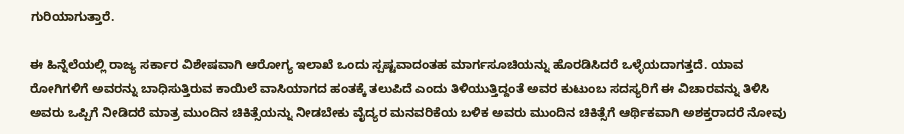ಗುರಿಯಾಗುತ್ತಾರೆ.

ಈ ಹಿನ್ನೆಲೆಯಲ್ಲಿ ರಾಜ್ಯ ಸರ್ಕಾರ ವಿಶೇಷವಾಗಿ ಆರೋಗ್ಯ ಇಲಾಖೆ ಒಂದು ಸ್ಪಷ್ಟವಾದಂತಹ ಮಾರ್ಗಸೂಚಿಯನ್ನು ಹೊರಡಿಸಿದರೆ ಒಳ್ಳೆಯದಾಗತ್ತದೆ. ಯಾವ ರೋಗಿಗಳಿಗೆ ಅವರನ್ನು ಬಾಧಿಸುತ್ತಿರುವ ಕಾಯಿಲೆ ವಾಸಿಯಾಗದ ಹಂತಕ್ಕೆ ತಲುಪಿದೆ ಎಂದು ತಿಳಿಯುತ್ತಿದ್ದಂತೆ ಅವರ ಕುಟುಂಬ ಸದಸ್ಯರಿಗೆ ಈ ವಿಚಾರವನ್ನು ತಿಳಿಸಿ ಅವರು ಒಪ್ಪಿಗೆ ನೀಡಿದರೆ ಮಾತ್ರ ಮುಂದಿನ ಚಿಕಿತ್ಸೆಯನ್ನು ನೀಡಬೇಕು ವೈದ್ಯರ ಮನವರಿಕೆಯ ಬಳಿಕ ಅವರು ಮುಂದಿನ ಚಿಕಿತ್ಸೆಗೆ ಆರ್ಥಿಕವಾಗಿ ಅಶಕ್ತರಾದರೆ ನೋವು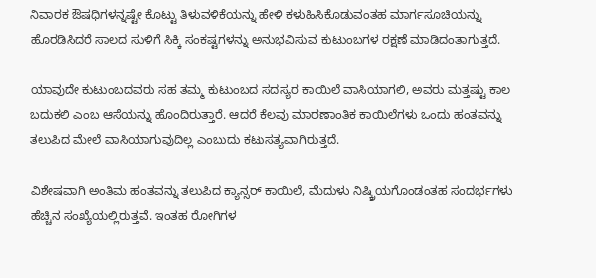ನಿವಾರಕ ಔಷಧಿಗಳನ್ನಷ್ಟೇ ಕೊಟ್ಟು ತಿಳುವಳಿಕೆಯನ್ನು ಹೇಳಿ ಕಳುಹಿಸಿಕೊಡುವಂತಹ ಮಾರ್ಗಸೂಚಿಯನ್ನು ಹೊರಡಿಸಿದರೆ ಸಾಲದ ಸುಳಿಗೆ ಸಿಕ್ಕಿ ಸಂಕಷ್ಟಗಳನ್ನು ಅನುಭವಿಸುವ ಕುಟುಂಬಗಳ ರಕ್ಷಣೆ ಮಾಡಿದಂತಾಗುತ್ತದೆ.

ಯಾವುದೇ ಕುಟುಂಬದವರು ಸಹ ತಮ್ಮ ಕುಟುಂಬದ ಸದಸ್ಯರ ಕಾಯಿಲೆ ವಾಸಿಯಾಗಲಿ, ಅವರು ಮತ್ತಷ್ಟು ಕಾಲ ಬದುಕಲಿ ಎಂಬ ಆಸೆಯನ್ನು ಹೊಂದಿರುತ್ತಾರೆ. ಆದರೆ ಕೆಲವು ಮಾರಣಾಂತಿಕ ಕಾಯಿಲೆಗಳು ಒಂದು ಹಂತವನ್ನು ತಲುಪಿದ ಮೇಲೆ ವಾಸಿಯಾಗುವುದಿಲ್ಲ ಎಂಬುದು ಕಟುಸತ್ಯವಾಗಿರುತ್ತದೆ.

ವಿಶೇಷವಾಗಿ ಅಂತಿಮ ಹಂತವನ್ನು ತಲುಪಿದ ಕ್ಯಾನ್ಸರ್ ಕಾಯಿಲೆ, ಮೆದುಳು ನಿಷ್ಕ್ರಿಯಗೊಂಡಂತಹ ಸಂದರ್ಭಗಳು ಹೆಚ್ಚಿನ ಸಂಖ್ಯೆಯಲ್ಲಿರುತ್ತವೆ. ಇಂತಹ ರೋಗಿಗಳ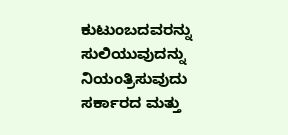ಕುಟುಂಬದವರನ್ನು ಸುಲಿಯುವುದನ್ನು ನಿಯಂತ್ರಿಸುವುದು ಸರ್ಕಾರದ ಮತ್ತು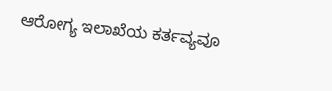ಆರೋಗ್ಯ ಇಲಾಖೆಯ ಕರ್ತವ್ಯವೂ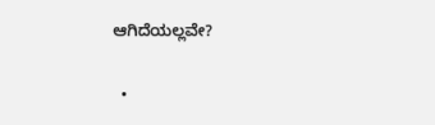ಆಗಿದೆಯಲ್ಲವೇ?

  •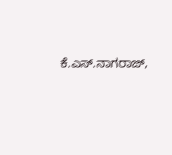ಕೆ.ಎಸ್.ನಾಗರಾಜ್,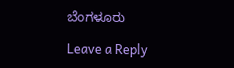ಬೆಂಗಳೂರು

Leave a Reply